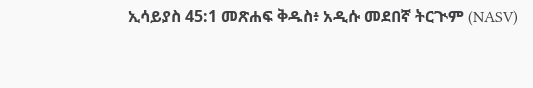ኢሳይያስ 45:1 መጽሐፍ ቅዱስ፥ አዲሱ መደበኛ ትርጒም (NASV)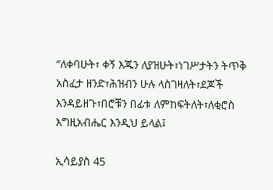“ለቀባሁት፣ ቀኝ እጁን ለያዝሁት፣ነገሥታትን ትጥቅ አስፈታ ዘንድ፣ሕዝብን ሁሉ ላስገዛለት፣ደጆች እንዳይዘጉ፣በሮቹን በፊቱ ለምከፍትለት፣ለቂሮስ እግዚአብሔር እንዲህ ይላል፤

ኢሳይያስ 45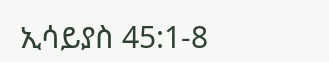ኢሳይያስ 45:1-8